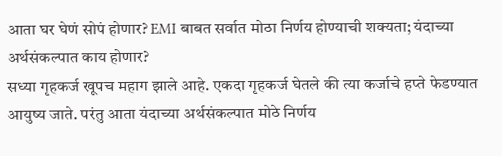आता घर घेणं सोपं होणार? EMI बाबत सर्वात मोठा निर्णय होण्याची शक्यता; यंदाच्या अर्थसंकल्पात काय होणार?
सध्या गृहकर्ज खूपच महाग झाले आहे. एकदा गृहकर्ज घेतले की त्या कर्जाचे हप्ते फेडण्यात आयुष्य जाते. परंतु आता यंदाच्या अर्थसंकल्पात मोठे निर्णय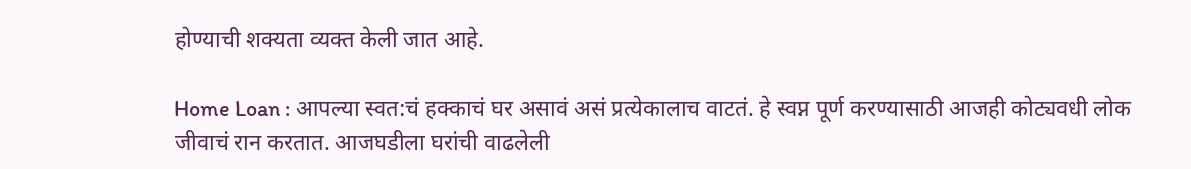होण्याची शक्यता व्यक्त केली जात आहे.

Home Loan : आपल्या स्वत:चं हक्काचं घर असावं असं प्रत्येकालाच वाटतं. हे स्वप्न पूर्ण करण्यासाठी आजही कोट्यवधी लोक जीवाचं रान करतात. आजघडीला घरांची वाढलेली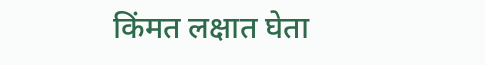किंमत लक्षात घेता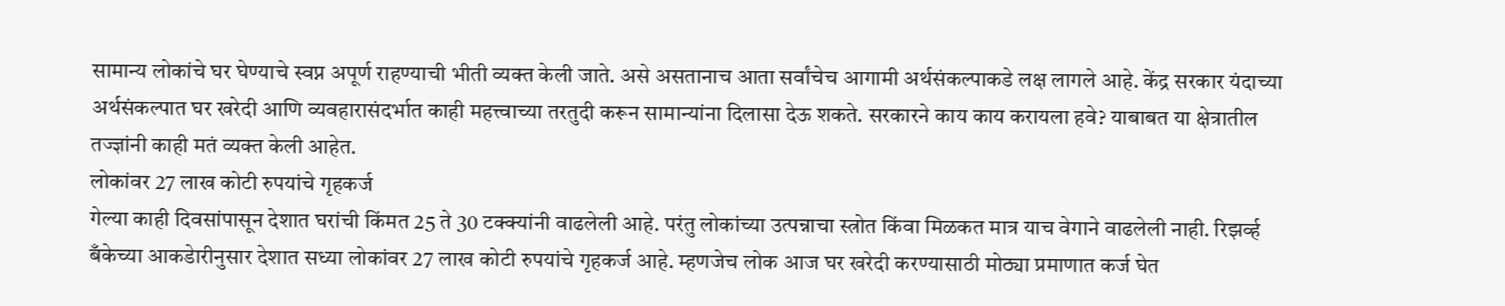सामान्य लोकांचे घर घेण्याचे स्वप्न अपूर्ण राहण्याची भीती व्यक्त केली जाते. असे असतानाच आता सर्वांचेच आगामी अर्थसंकल्पाकडे लक्ष लागले आहे. केंद्र सरकार यंदाच्या अर्थसंकल्पात घर खरेदी आणि व्यवहारासंदर्भात काही महत्त्वाच्या तरतुदी करून सामान्यांना दिलासा देऊ शकते. सरकारने काय काय करायला हवे? याबाबत या क्षेत्रातील तज्ज्ञांनी काही मतं व्यक्त केली आहेत.
लोकांवर 27 लाख कोटी रुपयांचे गृहकर्ज
गेल्या काही दिवसांपासून देशात घरांची किंमत 25 ते 30 टक्क्यांनी वाढलेली आहे. परंतु लोकांच्या उत्पन्नाचा स्त्रोत किंवा मिळकत मात्र याच वेगाने वाढलेली नाही. रिझर्व्ह बँकेच्या आकडेारीनुसार देशात सध्या लोकांवर 27 लाख कोटी रुपयांचे गृहकर्ज आहे. म्हणजेच लोक आज घर खरेदी करण्यासाठी मोठ्या प्रमाणात कर्ज घेत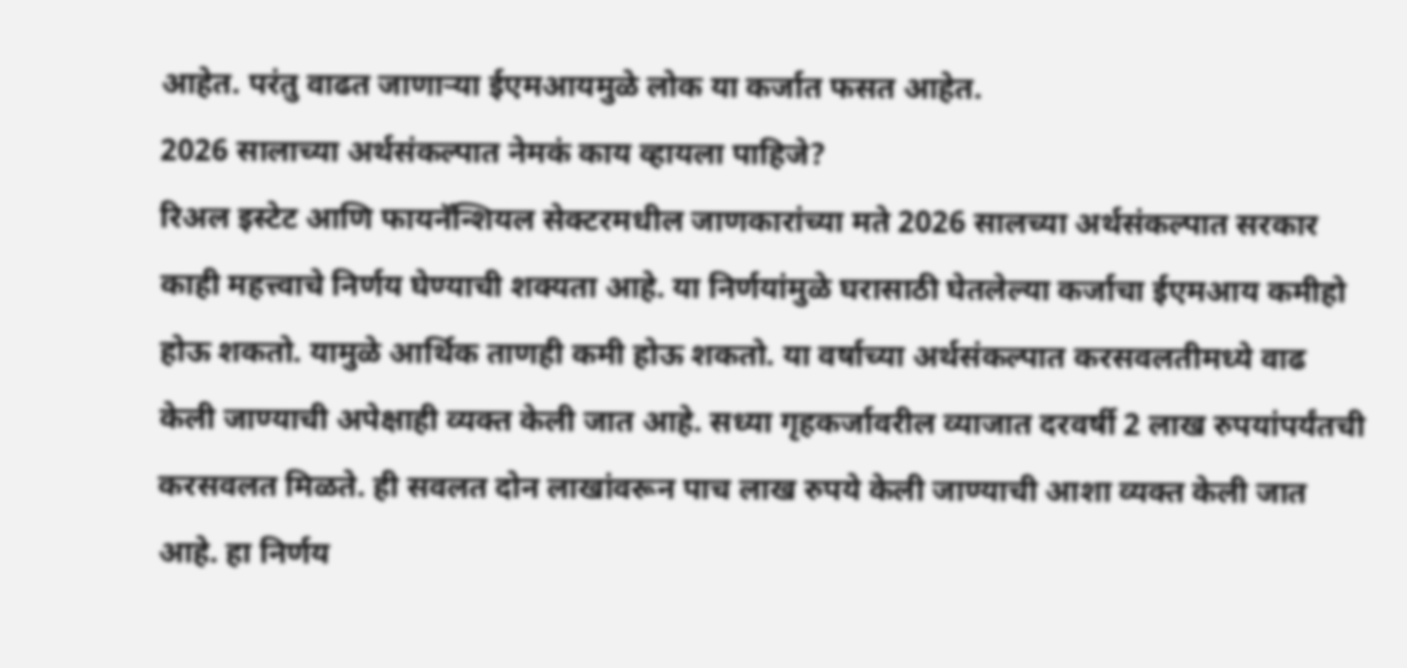आहेत. परंतु वाढत जाणाऱ्या ईएमआयमुळे लोक या कर्जात फसत आहेत.
2026 सालाच्या अर्थसंकल्पात नेमकं काय व्हायला पाहिजे?
रिअल इस्टेट आणि फायनॅन्शियल सेक्टरमधील जाणकारांच्या मते 2026 सालच्या अर्थसंकल्पात सरकार काही महत्त्वाचे निर्णय घेण्याची शक्यता आहे. या निर्णयांमुळे घरासाठी घेतलेल्या कर्जाचा ईएमआय कमीहो होऊ शकतो. यामुळे आर्थिक ताणही कमी होऊ शकतो. या वर्षाच्या अर्थसंकल्पात करसवलतीमध्ये वाढ केली जाण्याची अपेक्षाही व्यक्त केली जात आहे. सध्या गृहकर्जावरील व्याजात दरवर्षी 2 लाख रुपयांपर्यंतची करसवलत मिळते. ही सवलत दोन लाखांवरून पाच लाख रुपये केली जाण्याची आशा व्यक्त केली जात आहे. हा निर्णय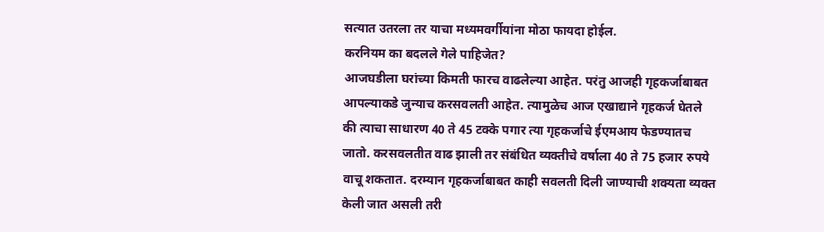सत्यात उतरला तर याचा मध्यमवर्गीयांना मोठा फायदा होईल.
करनियम का बदलले गेले पाहिजेत?
आजघडीला घरांच्या किमती फारच वाढलेल्या आहेत. परंतु आजही गृहकर्जाबाबत आपल्याकडे जुन्याच करसवलती आहेत. त्यामुळेच आज एखाद्याने गृहकर्ज घेतले की त्याचा साधारण 40 ते 45 टक्के पगार त्या गृहकर्जाचे ईएमआय फेडण्यातच जातो. करसवलतीत वाढ झाली तर संबंधित व्यक्तीचे वर्षाला 40 ते 75 हजार रुपये वाचू शकतात. दरम्यान गृहकर्जाबाबत काही सवलती दिली जाण्याची शक्यता व्यक्त केली जात असली तरी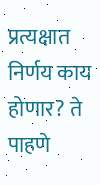प्रत्यक्षात निर्णय काय होणार? ते पाहणे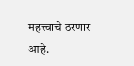महत्त्वाचे ठरणार आहे.